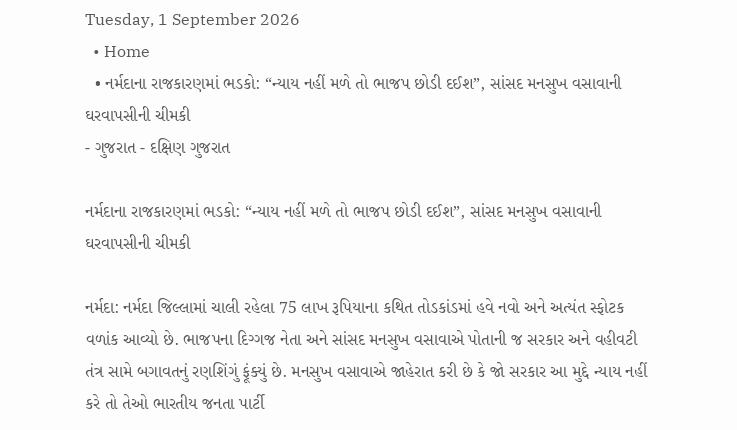Tuesday, 1 September 2026
  • Home
  • નર્મદાના રાજકારણમાં ભડકો: “ન્યાય નહીં મળે તો ભાજપ છોડી દઈશ”, સાંસદ મનસુખ વસાવાની ઘરવાપસીની ચીમકી
- ગુજરાત - દક્ષિણ ગુજરાત

નર્મદાના રાજકારણમાં ભડકો: “ન્યાય નહીં મળે તો ભાજપ છોડી દઈશ”, સાંસદ મનસુખ વસાવાની ઘરવાપસીની ચીમકી

નર્મદા: નર્મદા જિલ્લામાં ચાલી રહેલા 75 લાખ રૂપિયાના કથિત તોડકાંડમાં હવે નવો અને અત્યંત સ્ફોટક વળાંક આવ્યો છે. ભાજપના દિગ્ગજ નેતા અને સાંસદ મનસુખ વસાવાએ પોતાની જ સરકાર અને વહીવટી તંત્ર સામે બગાવતનું રણશિંગું ફૂંક્યું છે. મનસુખ વસાવાએ જાહેરાત કરી છે કે જો સરકાર આ મુદ્દે ન્યાય નહીં કરે તો તેઓ ભારતીય જનતા પાર્ટી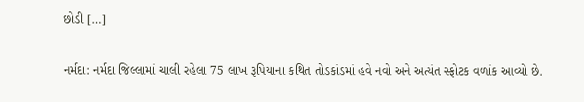છોડી […]

નર્મદા: નર્મદા જિલ્લામાં ચાલી રહેલા 75 લાખ રૂપિયાના કથિત તોડકાંડમાં હવે નવો અને અત્યંત સ્ફોટક વળાંક આવ્યો છે.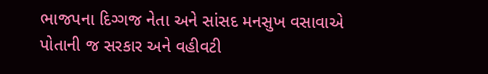ભાજપના દિગ્ગજ નેતા અને સાંસદ મનસુખ વસાવાએ પોતાની જ સરકાર અને વહીવટી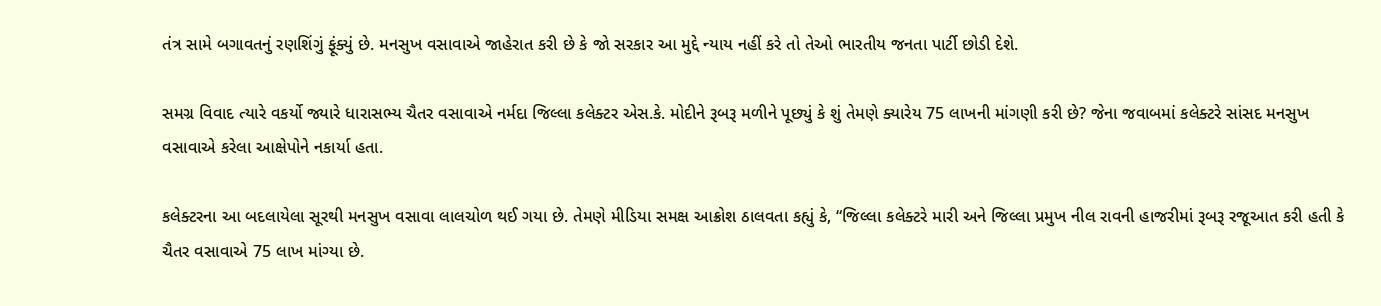તંત્ર સામે બગાવતનું રણશિંગું ફૂંક્યું છે. મનસુખ વસાવાએ જાહેરાત કરી છે કે જો સરકાર આ મુદ્દે ન્યાય નહીં કરે તો તેઓ ભારતીય જનતા પાર્ટી છોડી દેશે.

સમગ્ર વિવાદ ત્યારે વકર્યો જ્યારે ધારાસભ્ય ચૈતર વસાવાએ નર્મદા જિલ્લા કલેક્ટર એસ.કે. મોદીને રૂબરૂ મળીને પૂછ્યું કે શું તેમણે ક્યારેય 75 લાખની માંગણી કરી છે? જેના જવાબમાં કલેક્ટરે સાંસદ મનસુખ વસાવાએ કરેલા આક્ષેપોને નકાર્યા હતા.

કલેક્ટરના આ બદલાયેલા સૂરથી મનસુખ વસાવા લાલચોળ થઈ ગયા છે. તેમણે મીડિયા સમક્ષ આક્રોશ ઠાલવતા કહ્યું કે, “જિલ્લા કલેક્ટરે મારી અને જિલ્લા પ્રમુખ નીલ રાવની હાજરીમાં રૂબરૂ રજૂઆત કરી હતી કે ચૈતર વસાવાએ 75 લાખ માંગ્યા છે.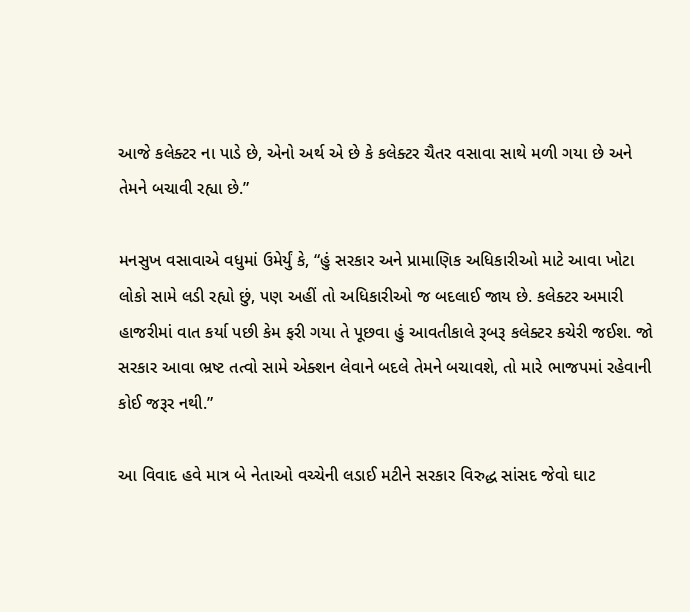આજે કલેક્ટર ના પાડે છે, એનો અર્થ એ છે કે કલેક્ટર ચૈતર વસાવા સાથે મળી ગયા છે અને તેમને બચાવી રહ્યા છે.”

મનસુખ વસાવાએ વધુમાં ઉમેર્યું કે, “હું સરકાર અને પ્રામાણિક અધિકારીઓ માટે આવા ખોટા લોકો સામે લડી રહ્યો છું, પણ અહીં તો અધિકારીઓ જ બદલાઈ જાય છે. કલેક્ટર અમારી હાજરીમાં વાત કર્યા પછી કેમ ફરી ગયા તે પૂછવા હું આવતીકાલે રૂબરૂ કલેક્ટર કચેરી જઈશ. જો સરકાર આવા ભ્રષ્ટ તત્વો સામે એક્શન લેવાને બદલે તેમને બચાવશે, તો મારે ભાજપમાં રહેવાની કોઈ જરૂર નથી.”

આ વિવાદ હવે માત્ર બે નેતાઓ વચ્ચેની લડાઈ મટીને સરકાર વિરુદ્ધ સાંસદ જેવો ઘાટ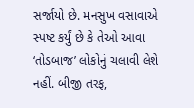સર્જાયો છે. મનસુખ વસાવાએ સ્પષ્ટ કર્યું છે કે તેઓ આવા ‘તોડબાજ’ લોકોનું ચલાવી લેશે નહીં. બીજી તરફ,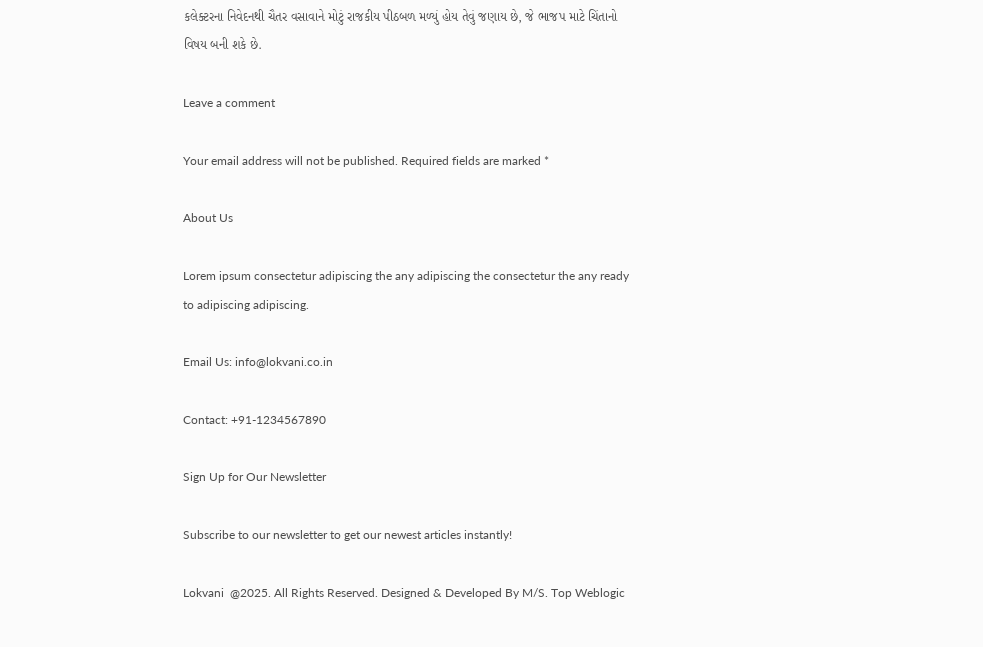કલેક્ટરના નિવેદનથી ચૈતર વસાવાને મોટું રાજકીય પીઠબળ મળ્યું હોય તેવું જણાય છે, જે ભાજપ માટે ચિંતાનો વિષય બની શકે છે.

Leave a comment

Your email address will not be published. Required fields are marked *

About Us

Lorem ipsum consectetur adipiscing the any adipiscing the consectetur the any ready to adipiscing adipiscing.

Email Us: info@lokvani.co.in

Contact: +91-1234567890

Sign Up for Our Newsletter

Subscribe to our newsletter to get our newest articles instantly!

Lokvani  @2025. All Rights Reserved. Designed & Developed By M/S. Top Weblogic